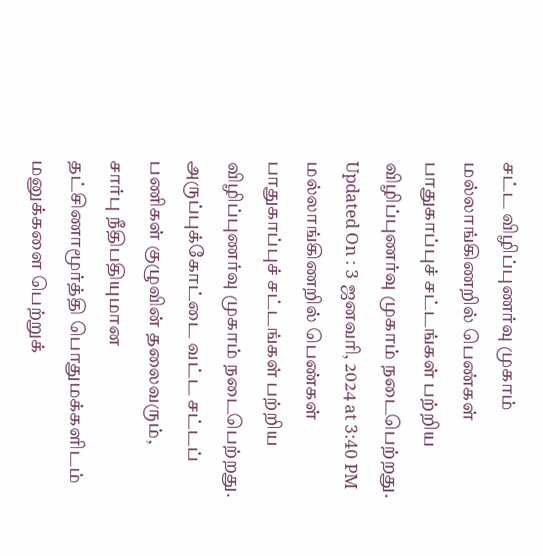சட்ட விழிப்புணர்வு முகாம்
மல்லாங்கிணறில் பெண்கள் பாதுகாப்புச் சட்டங்கள் பற்றிய விழிப்புணர்வு முகாம் நடைபெற்றது.
Updated On : 3 ஜனவரி, 2024 at 3:40 PM
மல்லாங்கிணறில் பெண்கள் பாதுகாப்புச் சட்டங்கள் பற்றிய விழிப்புணர்வு முகாம் நடைபெற்றது.
அருப்புக்கோட்டை வட்ட சட்டப் பணிகள் குழுவின் தலைவரும், சார்பு நீதிபதியுமான தட்சிணாமூர்த்தி பொதுமக்களிடம் மனுக்களை பெற்றுக்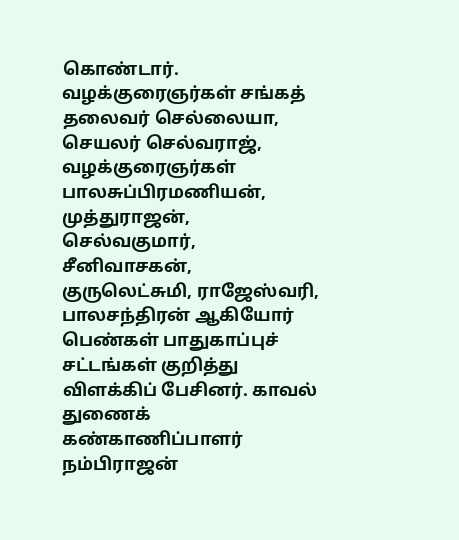கொண்டார். வழக்குரைஞர்கள் சங்கத் தலைவர் செல்லையா, செயலர் செல்வராஜ், வழக்குரைஞர்கள் பாலசுப்பிரமணியன், முத்துராஜன், செல்வகுமார், சீனிவாசகன், குருலெட்சுமி, ராஜேஸ்வரி, பாலசந்திரன் ஆகியோர் பெண்கள் பாதுகாப்புச் சட்டங்கள் குறித்து விளக்கிப் பேசினர். காவல் துணைக் கண்காணிப்பாளர் நம்பிராஜன்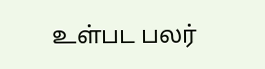உள்பட பலர்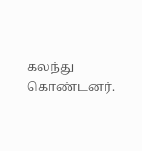கலந்து கொண்டனர்.